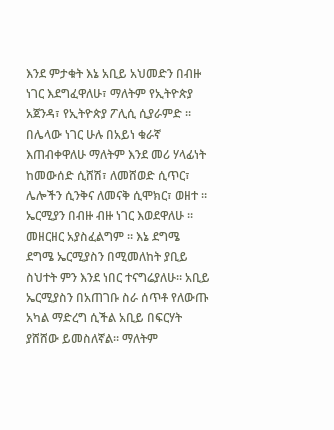እንደ ምታቁት እኔ አቢይ አህመድን በብዙ ነገር እደግፈዋለሁ፣ ማለትም የኢትዮጵያ አጀንዳ፣ የኢትዮጵያ ፖሊሲ ሲያራምድ ። በሌላው ነገር ሁሉ በአይነ ቁራኛ እጠብቀዋለሁ ማለትም እንደ መሪ ሃላፊነት ከመውሰድ ሲሸሽ፣ ለመሸወድ ሲጥር፣ ሌሎችን ሲንቅና ለመናቅ ሲሞክር፣ ወዘተ ።
ኤርሚያን በብዙ ብዙ ነገር እወደዋለሁ ። መዘርዘር አያስፈልግም ። እኔ ደግሜ ደግሜ ኤርሚያስን በሚመለከት ያቢይ ስህተት ምን እንደ ነበር ተናግሬያለሁ። አቢይ ኤርሚያስን በአጠገቡ ስራ ሰጥቶ የለውጡ አካል ማድረግ ሲችል አቢይ በፍርሃት ያሸሸው ይመስለኛል። ማለትም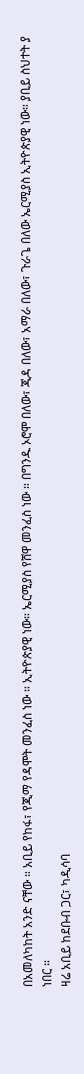በአመለካከት አንድ ናቸው ። አቢይ የከፋ፣ የጂማ የዳሞት መንፈስ ነው ። ኢትዮጵያዊ ነው። ኤርሚያስ የሸዋ መንፈስ ነው ። በግንዱ ኦሮሞ በለው፣ ጂዳ በለው፣ አማራ በለው፣ ጉራጌ በለው ኤርሚያስ ኢትዮጵያዊ ነው። ያቢይ ስህተት ያ ነበር ።
ዛሬ አቢይ ከደቡብ ጋር፣ ካዲሳባ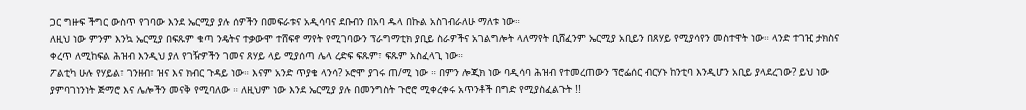ጋር ግዙፍ ችግር ውስጥ የገባው እንደ ኤርሚያ ያሉ ሰዎችን በመፍራቱና አዲሳባና ደቡብን በአባ ዱላ በኩል አስገብራለሁ ማለቱ ነው።
ለዚህ ነው ምንም እንኳ ኤርሚያ በፍጹም ቁጣ ንዴትና ተቃውሞ ተሸፍኖ ማየት የሚገባውን ፕራግማቲክ ያቢይ ስራዎችና አገልግሎት ላለማየት ቢሸፈንም ኤርሚያ አቢይን በጸሃይ የሚያሳየን መስተዋት ነው። ላንድ ተገዢ ታክስና ቀረጥ ለሚከፍል ሕዝብ እንዲህ ያለ የገዥዎችን ገመና ጸሃይ ላይ ሚያሰጣ ሌላ ረድፍ ፍጹም፣ ፍጹም አስፈላጊ ነው።
ፖልቲካ ሁሉ የሃይል፣ ገንዘብ፣ ዝና እና ክብር ጉዳይ ነው። እናም አንድ ጥያቄ ላንሳ? ኦሮሞ ያገሩ ጠ/ሚ ነው ። በምን ሎጂክ ነው ባዲሳባ ሕዝብ የተመረጠውን ፕሮፌሰር ብርሃኑ ከንቲባ እንዲሆን አቢይ ያላደረገው? ይህ ነው ያምባገነንነት ጅማሮ እና ሌሎችን መናቅ የሚባለው ። ለዚህም ነው እንደ ኤርሚያ ያሉ በመንግስት ጉሮሮ ሚቀረቀሩ አጥንቶች በግድ የሚያስፈልጉት !!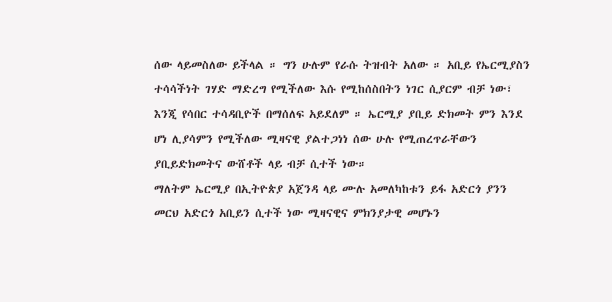ሰው ላይመስለው ይችላል ። ግን ሁሉም የራሱ ትዝብት አለው ። አቢይ የኤርሚያስን ተሳሳችነት ገሃድ ማድረግ የሚችለው እሱ የሚከሰስበትን ነገር ሲያርም ብቻ ነው፣ እንጂ የሳበር ተሳዳቢዮች በማሰለፍ አይደለም ። ኤርሚያ ያቢይ ድክመት ምን እንደ ሆነ ሊያሳምን የሚችለው ሚዛናዊ ያልተጋነነ ሰው ሁሉ የሚጠረጥራቸውን ያቢይድክመትና ውሸቶች ላይ ብቻ ሲተች ነው።
ማለትም ኤርሚያ በኢትዮጵያ አጀንዳ ላይ ሙሉ አመለካከቱን ይፋ አድርጎ ያንን መርህ አድርጎ አቢይን ሲተች ነው ሚዛናዊና ምክንያታዊ መሆኑን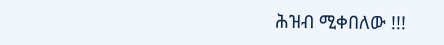ሕዝብ ሚቀበለው !!!